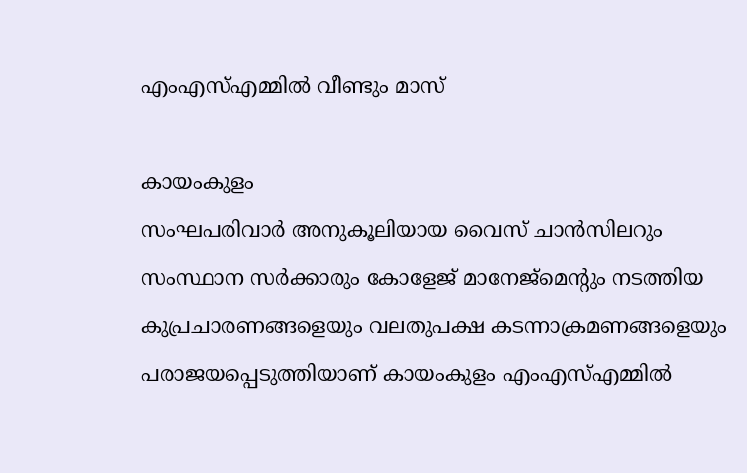എംഎസ്എമ്മിൽ വീണ്ടും മാസ്

കായംകുളം
സംഘപരിവാർ അനുകൂലിയായ വൈസ് ചാൻസിലറും സംസ്ഥാന സർക്കാരും കോളേജ് മാനേജ്മെന്റും നടത്തിയ കുപ്രചാരണങ്ങളെയും വലതുപക്ഷ കടന്നാക്രമണങ്ങളെയും പരാജയപ്പെടുത്തിയാണ് കായംകുളം എംഎസ്എമ്മിൽ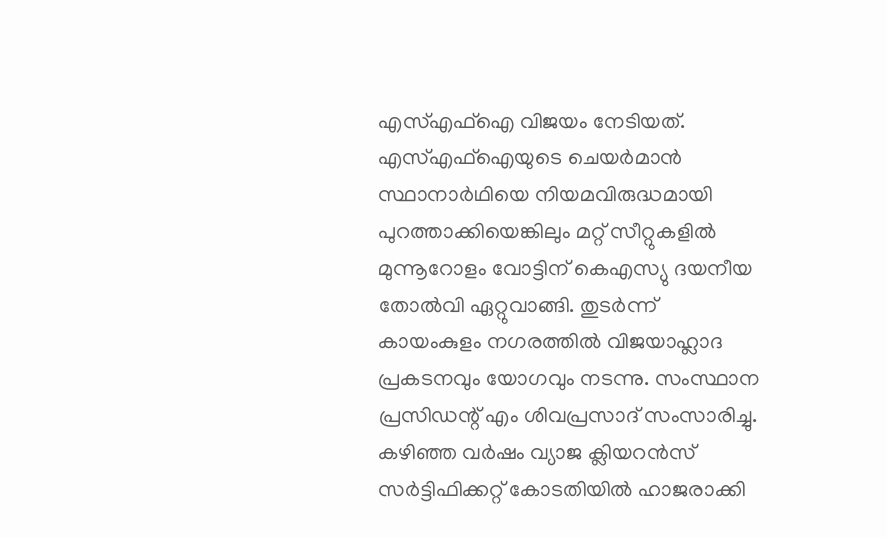എസ്എഫ്ഐ വിജയം നേടിയത്. എസ്എഫ്ഐയുടെ ചെയർമാൻ സ്ഥാനാർഥിയെ നിയമവിരുദ്ധമായി പുറത്താക്കിയെങ്കിലും മറ്റ് സീറ്റുകളിൽ മുന്നൂറോളം വോട്ടിന് കെഎസ്യു ദയനീയ തോൽവി ഏറ്റുവാങ്ങി. തുടർന്ന് കായംകുളം നഗരത്തിൽ വിജയാഹ്ലാദ പ്രകടനവും യോഗവും നടന്നു. സംസ്ഥാന പ്രസിഡന്റ് എം ശിവപ്രസാദ് സംസാരിച്ചു. കഴിഞ്ഞ വർഷം വ്യാജ ക്ലിയറൻസ് സർട്ടിഫിക്കറ്റ് കോടതിയിൽ ഹാജരാക്കി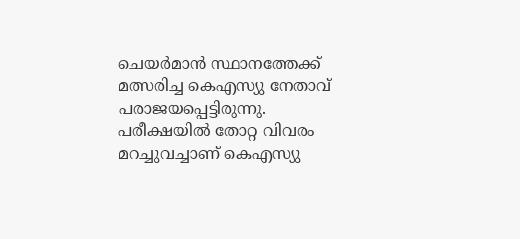ചെയർമാൻ സ്ഥാനത്തേക്ക് മത്സരിച്ച കെഎസ്യു നേതാവ് പരാജയപ്പെട്ടിരുന്നു. പരീക്ഷയിൽ തോറ്റ വിവരം മറച്ചുവച്ചാണ് കെഎസ്യു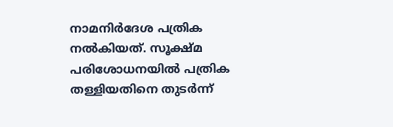നാമനിർദേശ പത്രിക നൽകിയത്. സൂക്ഷ്മ പരിശോധനയിൽ പത്രിക തള്ളിയതിനെ തുടർന്ന്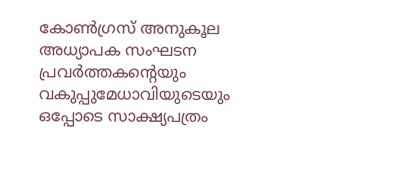കോൺഗ്രസ് അനുകൂല അധ്യാപക സംഘടന പ്രവർത്തകന്റെയും വകുപ്പുമേധാവിയുടെയും ഒപ്പോടെ സാക്ഷ്യപത്രം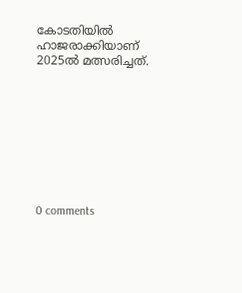കോടതിയിൽ ഹാജരാക്കിയാണ് 2025ൽ മത്സരിച്ചത്.









0 comments